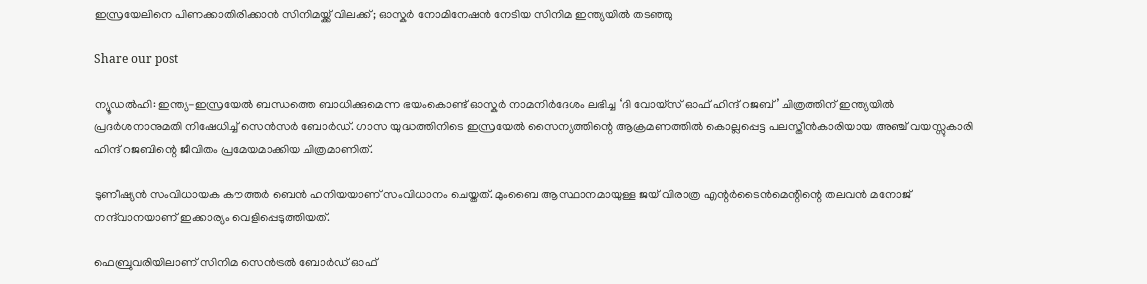ഇസ്രയേലിനെ പിണക്കാതിരിക്കാൻ സിനിമയ്ക്ക് വിലക്ക്; ഓസ്കർ നോമിനേഷൻ നേടിയ സിനിമ ഇന്ത്യയിൽ തടഞ്ഞു

Share our post

ന്യൂഡൽഹി: ഇന്ത്യ-ഇസ്രയേൽ ബന്ധത്തെ ബാധിക്കുമെന്ന ഭയംകൊണ്ട് ഓസ്കർ നാമനിർദേശം ലഭിച്ച ‘ദി വോയ്‌സ് ഓഫ് ഹിന്ദ് റജബ്’ ചിത്രത്തിന് ഇന്ത്യയിൽ പ്രദർശനാനുമതി നിഷേധിച്ച് സെൻസർ ബോർഡ്. ഗാസ യുദ്ധത്തിനിടെ ഇസ്രയേൽ സൈന്യത്തിന്റെ ആക്രമണത്തിൽ കൊല്ലപ്പെട്ട പലസ്തീൻകാരിയായ അഞ്ച് വയസ്സുകാരി ഹിന്ദ് റജബിന്റെ ജീവിതം പ്രമേയമാക്കിയ ചിത്രമാണിത്.

ടുണീഷ്യൻ സംവിധായക കൗത്തർ ബെൻ ഹനിയയാണ് സംവിധാനം ചെയ്തത്. മുംബൈ ആസ്ഥാനമായുള്ള ജയ് വിരാത്ര എന്റർടൈൻമെന്റിന്റെ തലവൻ മനോജ് നന്ദ്‌വാനയാണ് ഇക്കാര്യം വെളിപ്പെടുത്തിയത്.

ഫെബ്രുവരിയിലാണ് സിനിമ സെൻട്രൽ ബോർഡ് ഓഫ്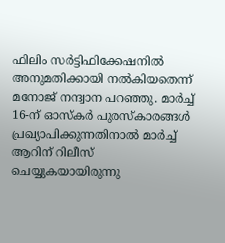ഫിലിം സർട്ടിഫിക്കേഷനിൽ അനുമതിക്കായി നൽകിയതെന്ന് മനോജ് നന്ദ്വാന പറഞ്ഞു. മാർച്ച് 16-ന് ഓസ്കർ പുരസ്കാരങ്ങൾ പ്രഖ്യാപിക്കുന്നതിനാൽ മാർച്ച് ആറിന് റിലീസ് ചെയ്യുകയായിരുന്നു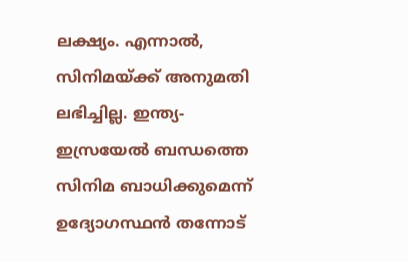ലക്ഷ്യം. എന്നാൽ, സിനിമയ്ക്ക് അനുമതി ലഭിച്ചില്ല. ഇന്ത്യ-ഇസ്രയേൽ ബന്ധത്തെ സിനിമ ബാധിക്കുമെന്ന് ഉദ്യോഗസ്ഥൻ തന്നോട്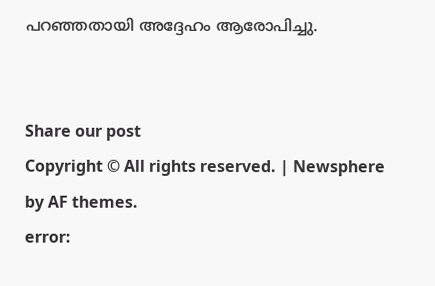പറഞ്ഞതായി അദ്ദേഹം ആരോപിച്ചു.


Share our post
Copyright © All rights reserved. | Newsphere by AF themes.
error: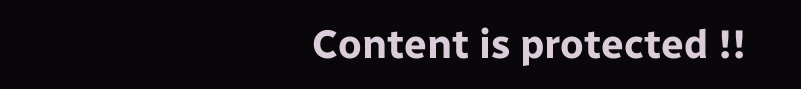Content is protected !!